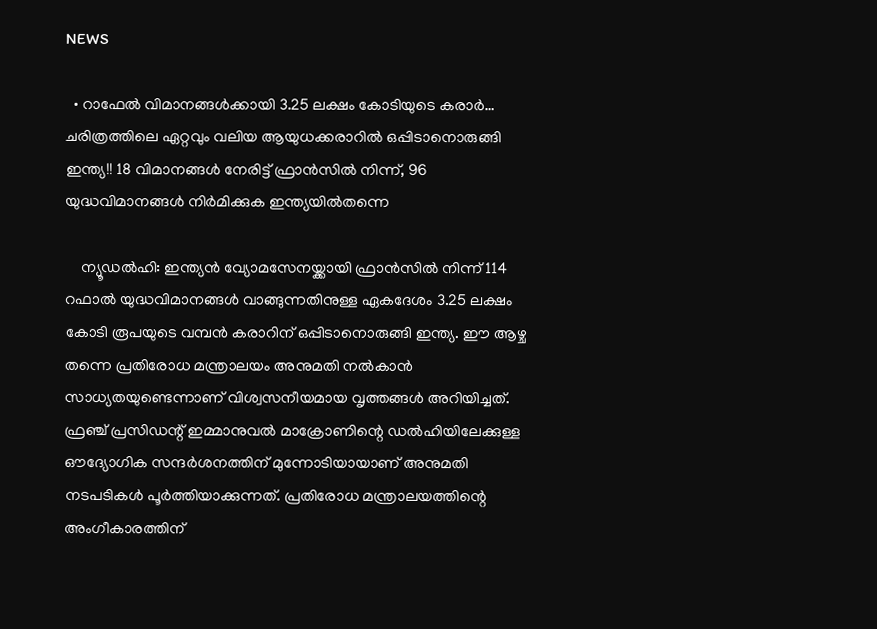NEWS

  • റാഫേൽ വിമാനങ്ങൾക്കായി 3.25 ലക്ഷം കോടിയുടെ കരാർ… ചരിത്രത്തിലെ ഏറ്റവും വലിയ ആയുധക്കരാറിൽ ഒപ്പിടാനൊരുങ്ങി ഇന്ത്യ!! 18 വിമാനങ്ങൾ നേരിട്ട് ഫ്രാൻസിൽ നിന്ന്, 96 യുദ്ധവിമാനങ്ങൾ നിർമിക്കുക ഇന്ത്യയിൽതന്നെ

    ന്യൂഡൽഹി: ഇന്ത്യൻ വ്യോമസേനയ്ക്കായി ഫ്രാൻസിൽ നിന്ന് 114 റഫാൽ യുദ്ധവിമാനങ്ങൾ വാങ്ങുന്നതിനുള്ള ഏകദേശം 3.25 ലക്ഷം കോടി രൂപയുടെ വമ്പൻ കരാറിന് ഒപ്പിടാനൊരുങ്ങി ഇന്ത്യ. ഈ ആഴ്ച തന്നെ പ്രതിരോധ മന്ത്രാലയം അനുമതി നൽകാൻ സാധ്യതയുണ്ടെന്നാണ് വിശ്വസനീയമായ വൃത്തങ്ങൾ അറിയിച്ചത്. ഫ്രഞ്ച് പ്രസിഡന്റ് ഇമ്മാനുവൽ മാക്രോണിന്റെ ഡൽഹിയിലേക്കുള്ള ഔദ്യോഗിക സന്ദർശനത്തിന് മുന്നോടിയായാണ് അനുമതി നടപടികൾ പൂർത്തിയാക്കുന്നത്. പ്രതിരോധ മന്ത്രാലയത്തിന്റെ അംഗീകാരത്തിന്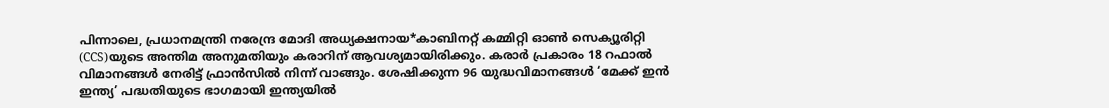പിന്നാലെ, പ്രധാനമന്ത്രി നരേന്ദ്ര മോദി അധ്യക്ഷനായ*കാബിനറ്റ് കമ്മിറ്റി ഓൺ സെക്യൂരിറ്റി (CCS)യുടെ അന്തിമ അനുമതിയും കരാറിന് ആവശ്യമായിരിക്കും. കരാർ പ്രകാരം 18 റഫാൽ വിമാനങ്ങൾ നേരിട്ട് ഫ്രാൻസിൽ നിന്ന് വാങ്ങും. ശേഷിക്കുന്ന 96 യുദ്ധവിമാനങ്ങൾ ‘മേക്ക് ഇൻ ഇന്ത്യ’ പദ്ധതിയുടെ ഭാഗമായി ഇന്ത്യയിൽ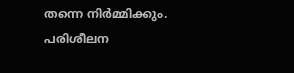തന്നെ നിർമ്മിക്കും. പരിശീലന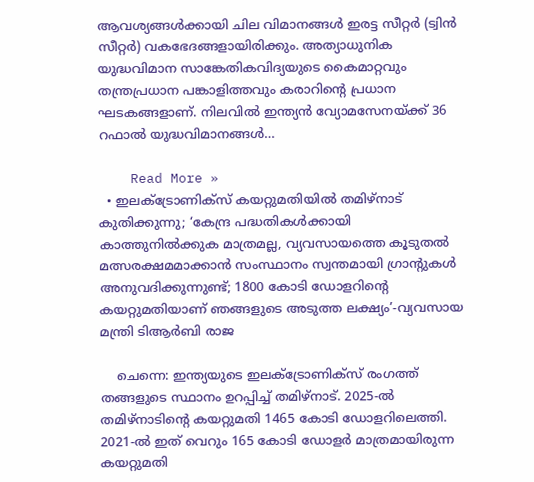ആവശ്യങ്ങൾക്കായി ചില വിമാനങ്ങൾ ഇരട്ട സീറ്റർ (ട്വിൻ സീറ്റർ) വകഭേദങ്ങളായിരിക്കും. അത്യാധുനിക യുദ്ധവിമാന സാങ്കേതികവിദ്യയുടെ കൈമാറ്റവും തന്ത്രപ്രധാന പങ്കാളിത്തവും കരാറിന്റെ പ്രധാന ഘടകങ്ങളാണ്. നിലവിൽ ഇന്ത്യൻ വ്യോമസേനയ്ക്ക് 36 റഫാൽ യുദ്ധവിമാനങ്ങൾ…

    Read More »
  • ഇലക്ട്രോണിക്സ് കയറ്റുമതിയിൽ തമിഴ്നാട് കുതിക്കുന്നു; ‘കേന്ദ്ര പദ്ധതികൾക്കായി കാത്തുനിൽക്കുക മാത്രമല്ല, വ്യവസായത്തെ കൂടുതൽ മത്സരക്ഷമമാക്കാൻ സംസ്ഥാനം സ്വന്തമായി ഗ്രാൻ്റുകൾ അനുവദിക്കുന്നുണ്ട്; 1800 കോടി ഡോളറിന്റെ കയറ്റുമതിയാണ് ഞങ്ങളുടെ അടുത്ത ലക്ഷ്യം’-വ്യവസായ മന്ത്രി ടിആർബി രാജ

    ചെന്നെ: ഇന്ത്യയുടെ ഇലക്ട്രോണിക്സ് രംഗത്ത് തങ്ങളുടെ സ്ഥാനം ഉറപ്പിച്ച് തമിഴ്നാട്. 2025-ൽ തമിഴ്നാടിന്റെ കയറ്റുമതി 1465 കോടി ഡോളറിലെത്തി. 2021-ൽ ഇത് വെറും 165 കോടി ഡോളർ മാത്രമായിരുന്ന കയറ്റുമതി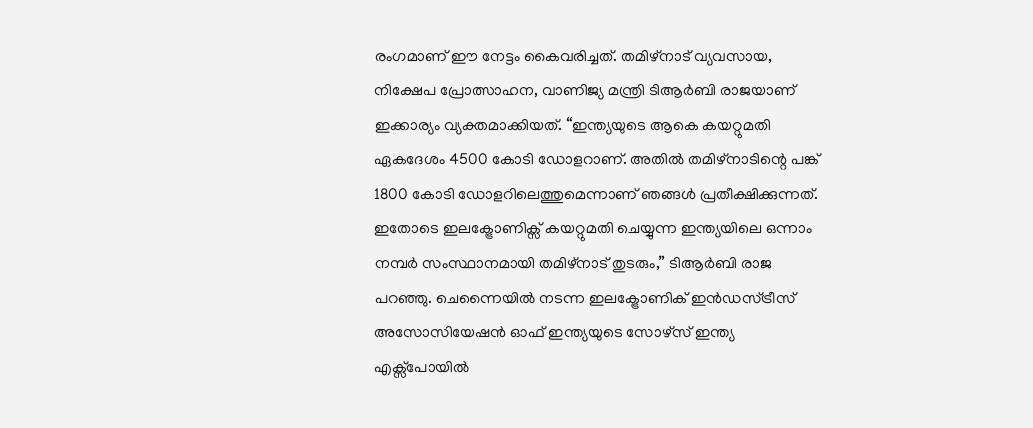രംഗമാണ് ഈ നേട്ടം കൈവരിച്ചത്. തമിഴ്നാട് വ്യവസായ, നിക്ഷേപ പ്രോത്സാഹന, വാണിജ്യ മന്ത്രി ടിആർബി രാജയാണ് ഇക്കാര്യം വ്യക്തമാക്കിയത്. “ഇന്ത്യയുടെ ആകെ കയറ്റുമതി ഏകദേശം 4500 കോടി ഡോളറാണ്. അതിൽ തമിഴ്നാടിന്റെ പങ്ക് 1800 കോടി ഡോളറിലെത്തുമെന്നാണ് ഞങ്ങൾ പ്രതീക്ഷിക്കുന്നത്. ഇതോടെ ഇലക്ട്രോണിക്സ് കയറ്റുമതി ചെയ്യുന്ന ഇന്ത്യയിലെ ഒന്നാം നമ്പർ സംസ്ഥാനമായി തമിഴ്നാട് തുടരും,” ടിആർബി രാജ പറഞ്ഞു. ചെന്നൈയിൽ നടന്ന ഇലക്ട്രോണിക് ഇൻഡസ്ട്രീസ് അസോസിയേഷൻ ഓഫ് ഇന്ത്യയുടെ സോഴ്സ് ഇന്ത്യ എക്സ്പോയിൽ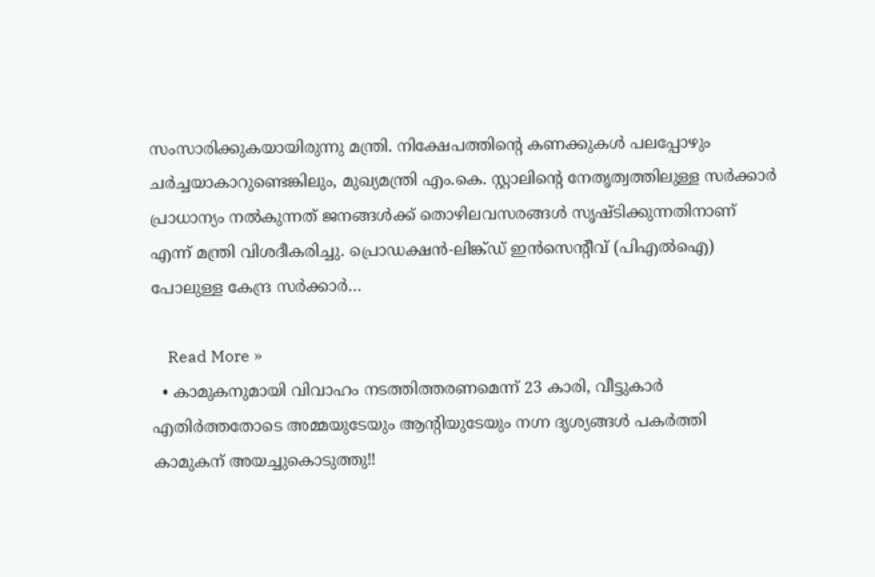സംസാരിക്കുകയായിരുന്നു മന്ത്രി. നിക്ഷേപത്തിന്റെ കണക്കുകൾ പലപ്പോഴും ചർച്ചയാകാറുണ്ടെങ്കിലും, മുഖ്യമന്ത്രി എം.കെ. സ്റ്റാലിന്റെ നേതൃത്വത്തിലുള്ള സർക്കാർ പ്രാധാന്യം നൽകുന്നത് ജനങ്ങൾക്ക് തൊഴിലവസരങ്ങൾ സൃഷ്ടിക്കുന്നതിനാണ് എന്ന് മന്ത്രി വിശദീകരിച്ചു. പ്രൊഡക്ഷൻ-ലിങ്ക്ഡ് ഇൻസെന്റീവ് (പിഎൽഐ) പോലുള്ള കേന്ദ്ര സർക്കാർ…

    Read More »
  • കാമുകനുമായി വിവാഹം നടത്തിത്തരണമെന്ന് 23 കാരി, വീട്ടുകാർ എതിർത്തതോടെ അമ്മയുടേയും ആന്റിയുടേയും നഗ്ന ദൃശ്യങ്ങൾ പകർത്തി കാമുകന് അയച്ചുകൊടുത്തു!!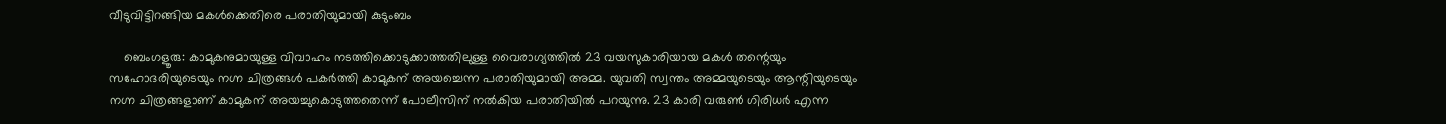വീടുവിട്ടിറങ്ങിയ മകൾക്കെതിരെ പരാതിയുമായി കുടുംബം

    ബെംഗളൂരു: കാമുകനുമായുള്ള വിവാഹം നടത്തിക്കൊടുക്കാത്തതിലുള്ള വൈരാഗ്യത്തിൽ 23 വയസുകാരിയായ മകൾ തന്റെയും സഹോദരിയുടെയും നഗ്ന ചിത്രങ്ങൾ പകർത്തി കാമുകന് അയച്ചെന്ന പരാതിയുമായി അമ്മ. യുവതി സ്വന്തം അമ്മയുടെയും ആന്റിയുടെയും നഗ്ന ചിത്രങ്ങളാണ് കാമുകന് അയച്ചുകൊടുത്തതെന്ന് പോലീസിന് നൽകിയ പരാതിയിൽ പറയുന്നു. 23 കാരി വരുൺ ഗിരിധർ എന്ന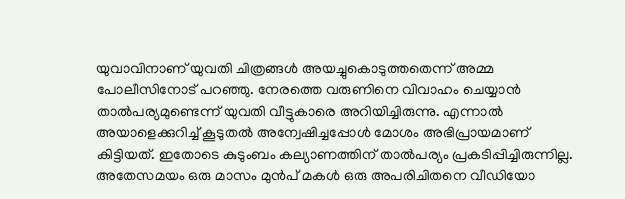യുവാവിനാണ് യുവതി ചിത്രങ്ങൾ അയച്ചുകൊടുത്തതെന്ന് അമ്മ പോലീസിനോട് പറഞ്ഞു. നേരത്തെ വരുണിനെ വിവാഹം ചെയ്യാൻ താൽപര്യമുണ്ടെന്ന് യുവതി വീട്ടുകാരെ അറിയിച്ചിരുന്നു. എന്നാൽ അയാളെക്കുറിച്ച് കൂടുതൽ അന്വേഷിച്ചപ്പോൾ മോശം അഭിപ്രായമാണ് കിട്ടിയത്. ഇതോടെ കുടുംബം കല്യാണത്തിന് താൽപര്യം പ്രകടിപ്പിച്ചിരുന്നില്ല. അതേസമയം ഒരു മാസം മുൻപ് മകൾ ഒരു അപരിചിതനെ വീഡിയോ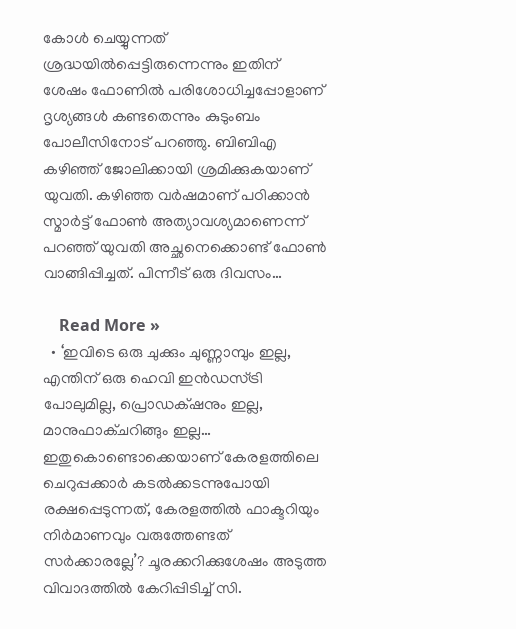കോൾ ചെയ്യുന്നത് ശ്രദ്ധയിൽപ്പെട്ടിരുന്നെന്നും ഇതിന് ശേഷം ഫോണിൽ പരിശോധിച്ചപ്പോളാണ് ദൃശ്യങ്ങൾ കണ്ടതെന്നും കുടുംബം പോലീസിനോട് പറഞ്ഞു. ബിബിഎ കഴിഞ്ഞ് ജോലിക്കായി ശ്രമിക്കുകയാണ് യുവതി. കഴിഞ്ഞ വർഷമാണ് പഠിക്കാൻ സ്മാർട്ട് ഫോൺ അത്യാവശ്യമാണെന്ന് പറഞ്ഞ് യുവതി അച്ഛനെക്കൊണ്ട് ഫോൺ വാങ്ങിപ്പിച്ചത്. പിന്നീട് ഒരു ദിവസം…

    Read More »
  • ‘ഇവിടെ ഒരു ചുക്കും ചുണ്ണാമ്പും ഇല്ല, എന്തിന് ഒരു ഹെവി ഇൻഡസ്ട്രി പോലുമില്ല, പ്രൊഡക്‌ഷനും ഇല്ല, മാനുഫാക്ചറിങ്ങും ഇല്ല… ഇതുകൊണ്ടൊക്കെയാണ് കേരളത്തിലെ ചെറുപ്പക്കാർ കടൽക്കടന്നുപോയി രക്ഷപ്പെടുന്നത്, കേരളത്തിൽ ഫാക്ടറിയും നിർമാണവും വരുത്തേണ്ടത് സർക്കാരല്ലേ’? ചൂരക്കറിക്കുശേഷം അടുത്ത വിവാദത്തിൽ കേറിപ്പിടിച്ച് സി.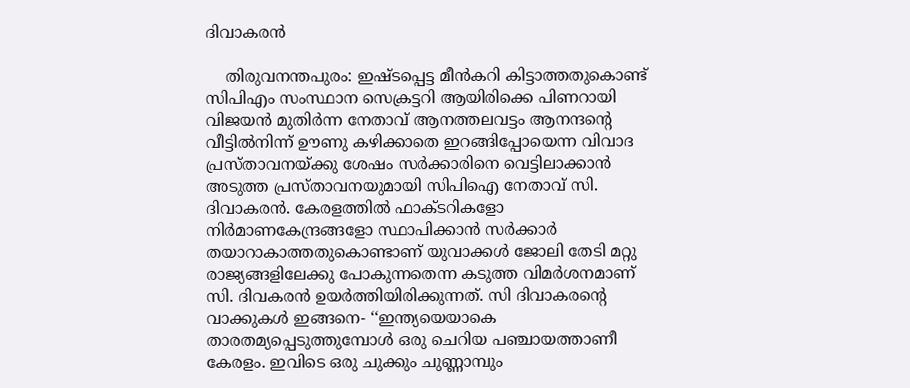ദിവാകരൻ

    തിരുവനന്തപുരം: ഇഷ്ടപ്പെട്ട മീൻകറി കിട്ടാത്തതുകൊണ്ട് സിപിഎം സംസ്ഥാന സെക്രട്ടറി ആയിരിക്കെ പിണറായി വിജയൻ മുതിർന്ന നേതാവ് ആനത്തലവട്ടം ആനന്ദന്റെ വീട്ടിൽനിന്ന് ഊണു കഴിക്കാതെ ഇറങ്ങിപ്പോയെന്ന വിവാദ പ്രസ്താവനയ്ക്കു ശേഷം സർക്കാരിനെ വെട്ടിലാക്കാൻ അടുത്ത പ്രസ്താവനയുമായി സിപിഐ നേതാവ് സി. ദിവാകരൻ. കേരളത്തിൽ ഫാക്ടറികളോ നിർമാണകേന്ദ്രങ്ങളോ സ്ഥാപിക്കാൻ സർക്കാർ തയാറാകാത്തതുകൊണ്ടാണ് യുവാക്കൾ ജോലി തേടി മറ്റു രാജ്യങ്ങളിലേക്കു പോകുന്നതെന്ന കടുത്ത വിമർശനമാണ് സി. ദിവകരൻ ഉയർത്തിയിരിക്കുന്നത്. സി ദിവാകരന്റെ വാക്കുകൾ ഇങ്ങനെ- ‘‘ഇന്ത്യയെയാകെ താരതമ്യപ്പെടുത്തുമ്പോൾ ഒരു ചെറിയ പഞ്ചായത്താണീ കേരളം. ഇവിടെ ഒരു ചുക്കും ചുണ്ണാമ്പും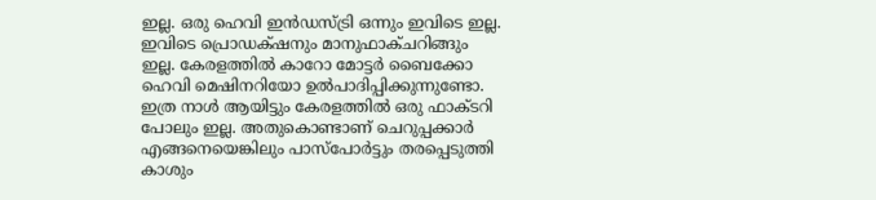ഇല്ല. ഒരു ഹെവി ഇൻഡസ്ട്രി ഒന്നും ഇവിടെ ഇല്ല. ഇവിടെ പ്രൊഡക്‌ഷനും മാനുഫാക്ചറിങ്ങും ഇല്ല. കേരളത്തിൽ കാറോ മോട്ടർ ബൈക്കോ ഹെവി മെഷിനറിയോ ഉൽപാദിപ്പിക്കുന്നുണ്ടോ. ഇത്ര നാൾ ആയിട്ടും കേരളത്തിൽ ഒരു ഫാക്ടറി പോലും ഇല്ല. അതുകൊണ്ടാണ് ചെറുപ്പക്കാർ എങ്ങനെയെങ്കിലും പാസ്‌പോർട്ടും തരപ്പെടുത്തി കാശും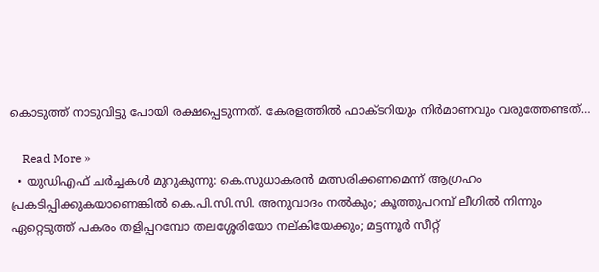കൊടുത്ത് നാടുവിട്ടു പോയി രക്ഷപ്പെടുന്നത്. കേരളത്തിൽ ഫാക്ടറിയും നിർമാണവും വരുത്തേണ്ടത്…

    Read More »
  • യുഡിഎഫ് ചർച്ചകൾ മുറുകുന്നു: കെ.സുധാകരൻ മത്സരിക്കണമെന്ന് ആഗ്രഹം പ്രകടിപ്പിക്കുകയാണെങ്കിൽ കെ.പി.സി.സി. അനുവാദം നൽകും; കൂത്തുപറമ്പ് ലീഗിൽ നിന്നും ഏറ്റെടുത്ത് പകരം തളിപ്പറമ്പോ തലശ്ശേരിയോ നല്കിയേക്കും; മട്ടന്നൂർ സീറ്റ്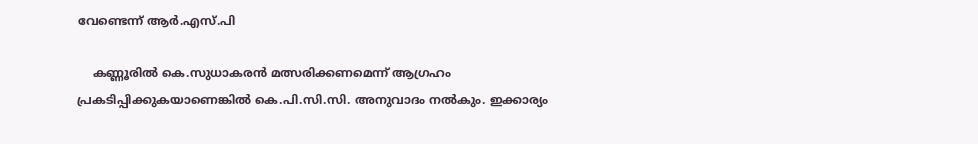വേണ്ടെന്ന് ആർ.എസ്.പി

    കണ്ണൂരിൽ കെ.സുധാകരൻ മത്സരിക്കണമെന്ന് ആഗ്രഹം പ്രകടിപ്പിക്കുകയാണെങ്കിൽ കെ.പി.സി.സി. അനുവാദം നൽകും. ഇക്കാര്യം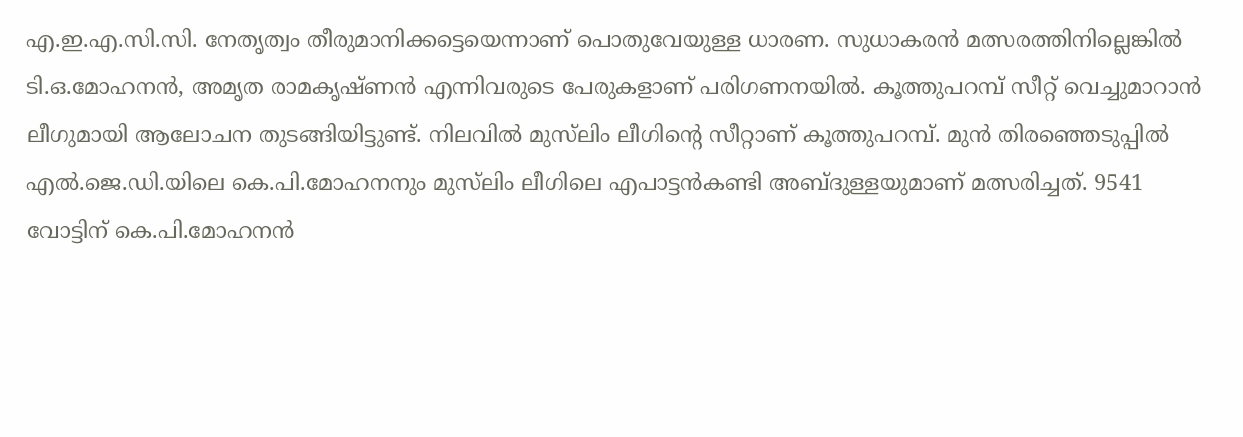എ.ഇ.എ.സി.സി. നേതൃത്വം തീരുമാനിക്കട്ടെയെന്നാണ് പൊതുവേയുള്ള ധാരണ. സുധാകരൻ മത്സരത്തിനില്ലെങ്കിൽ ടി.ഒ.മോഹനൻ, അമൃത രാമകൃഷ്ണൻ എന്നിവരുടെ പേരുകളാണ് പരിഗണനയിൽ. കൂത്തുപറമ്പ് സീറ്റ് വെച്ചുമാറാൻ ലീഗുമായി ആലോചന തുടങ്ങിയിട്ടുണ്ട്. നിലവിൽ മുസ്‌ലിം ലീഗിൻ്റെ സീറ്റാണ് കൂത്തുപറമ്പ്. മുൻ തിരഞ്ഞെടുപ്പിൽ എൽ.ജെ.ഡി.യിലെ കെ.പി.മോഹനനും മുസ്‌ലിം ലീഗിലെ എപാട്ടൻകണ്ടി അബ്ദുള്ളയുമാണ് മത്സരിച്ചത്. 9541 വോട്ടിന് കെ.പി.മോഹനൻ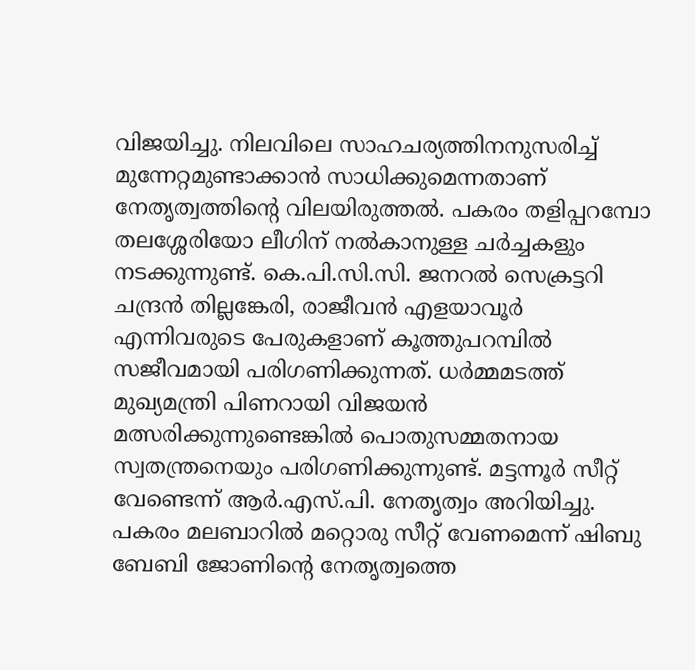വിജയിച്ചു. നിലവിലെ സാഹചര്യത്തിനനുസരിച്ച് മുന്നേറ്റമുണ്ടാക്കാൻ സാധിക്കുമെന്നതാണ് നേതൃത്വത്തിന്റെ വിലയിരുത്തൽ. പകരം തളിപ്പറമ്പോ തലശ്ശേരിയോ ലീഗിന് നൽകാനുള്ള ചർച്ചകളും നടക്കുന്നുണ്ട്. കെ.പി.സി.സി. ജനറൽ സെക്രട്ടറി ചന്ദ്രൻ തില്ലങ്കേരി, രാജീവൻ എളയാവൂർ എന്നിവരുടെ പേരുകളാണ് കൂത്തുപറമ്പിൽ സജീവമായി പരിഗണിക്കുന്നത്. ധർമ്മമടത്ത് മുഖ്യമന്ത്രി പിണറായി വിജയൻ മത്സരിക്കുന്നുണ്ടെങ്കിൽ പൊതുസമ്മതനായ സ്വതന്ത്രനെയും പരിഗണിക്കുന്നുണ്ട്. മട്ടന്നൂർ സീറ്റ് വേണ്ടെന്ന് ആർ.എസ്.പി. നേതൃത്വം അറിയിച്ചു. പകരം മലബാറിൽ മറ്റൊരു സീറ്റ് വേണമെന്ന് ഷിബു ബേബി ജോണിൻ്റെ നേതൃത്വത്തെ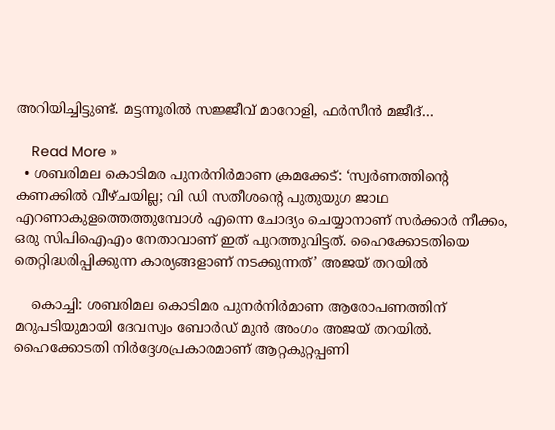അറിയിച്ചിട്ടുണ്ട്. മട്ടന്നൂരിൽ സജ്ജീവ് മാറോളി, ഫർസീൻ മജീദ്…

    Read More »
  • ശബരിമല കൊടിമര പുനര്‍നിര്‍മാണ ക്രമക്കേട്: ‘സ്വർണത്തിന്‍റെ കണക്കിൽ വീഴ്ചയില്ല; വി ഡി സതീശന്റെ പുതുയുഗ ജാഥ എറണാകുളത്തെത്തുമ്പോൾ എന്നെ ചോദ്യം ചെയ്യാനാണ് സര്‍ക്കാര്‍ നീക്കം, ഒരു സിപിഐഎം നേതാവാണ് ഇത് പുറത്തുവിട്ടത്. ഹൈക്കോടതിയെ തെറ്റിദ്ധരിപ്പിക്കുന്ന കാര്യങ്ങളാണ് നടക്കുന്നത്’ അജയ് തറയില്‍

    കൊച്ചി: ശബരിമല കൊടിമര പുനർനിർമാണ ആരോപണത്തിന് മറുപടിയുമായി ദേവസ്വം ബോർഡ് മുൻ അംഗം അജയ് തറയിൽ. ഹൈക്കോടതി നിർദ്ദേശപ്രകാരമാണ് ആറ്റകുറ്റപ്പണി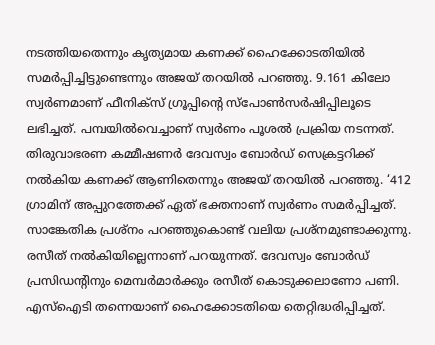നടത്തിയതെന്നും കൃത്യമായ കണക്ക് ഹൈക്കോടതിയിൽ സമർപ്പിച്ചിട്ടുണ്ടെന്നും അജയ് തറയിൽ പറഞ്ഞു. 9.161 കിലോ സ്വർണമാണ് ഫീനിക്‌സ് ഗ്രൂപ്പിൻ്റെ സ്‌പോൺസർഷിപ്പിലൂടെ ലഭിച്ചത്. പമ്പയിൽവെച്ചാണ് സ്വർണം പൂശൽ പ്രക്രിയ നടന്നത്. തിരുവാഭരണ കമ്മീഷണർ ദേവസ്വം ബോർഡ് സെക്രട്ടറിക്ക് നൽകിയ കണക്ക് ആണിതെന്നും അജയ് തറയിൽ പറഞ്ഞു. ‘412 ഗ്രാമിന് അപ്പുറത്തേക്ക് ഏത് ഭക്തനാണ് സ്വർണം സമർപ്പിച്ചത്. സാങ്കേതിക പ്രശ്‌നം പറഞ്ഞുകൊണ്ട് വലിയ പ്രശ്‌നമുണ്ടാക്കുന്നു. രസീത് നൽകിയില്ലെന്നാണ് പറയുന്നത്. ദേവസ്വം ബോർഡ് പ്രസിഡൻ്റിനും മെമ്പർമാർക്കും രസീത് കൊടുക്കലാണോ പണി. എസ്ഐടി തന്നെയാണ് ഹൈക്കോടതിയെ തെറ്റിദ്ധരിപ്പിച്ചത്.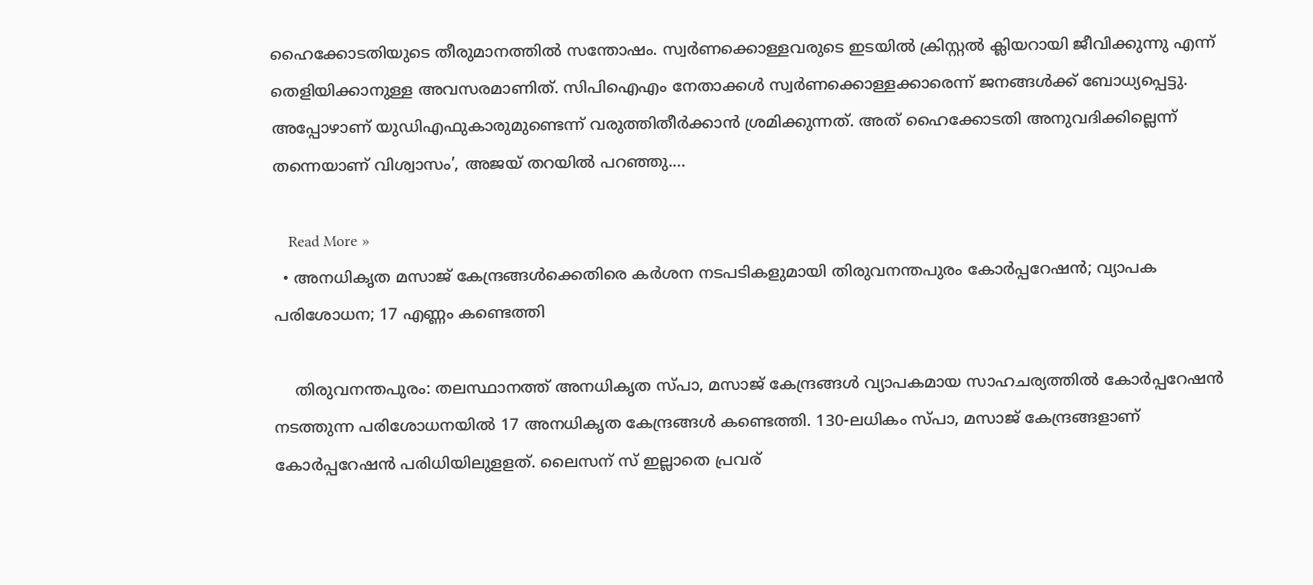ഹൈക്കോടതിയുടെ തീരുമാനത്തിൽ സന്തോഷം. സ്വർണക്കൊള്ളവരുടെ ഇടയിൽ ക്രിസ്റ്റൽ ക്ലിയറായി ജീവിക്കുന്നു എന്ന് തെളിയിക്കാനുള്ള അവസരമാണിത്. സിപിഐഎം നേതാക്കൾ സ്വർണക്കൊള്ളക്കാരെന്ന് ജനങ്ങൾക്ക് ബോധ്യപ്പെട്ടു. അപ്പോഴാണ് യുഡിഎഫുകാരുമുണ്ടെന്ന് വരുത്തിതീർക്കാൻ ശ്രമിക്കുന്നത്. അത് ഹൈക്കോടതി അനുവദിക്കില്ലെന്ന് തന്നെയാണ് വിശ്വാസം’, അജയ് തറയിൽ പറഞ്ഞു.…

    Read More »
  • അനധികൃത മസാജ് കേന്ദ്രങ്ങൾക്കെതിരെ കർശന നടപടികളുമായി തിരുവനന്തപുരം കോർപ്പറേഷൻ; വ്യാപക പരിശോധന; 17 എണ്ണം കണ്ടെത്തി

    തിരുവനന്തപുരം: തലസ്ഥാനത്ത് അനധികൃത സ്‌പാ, മസാജ് കേന്ദ്രങ്ങൾ വ്യാപകമായ സാഹചര്യത്തിൽ കോർപ്പറേഷൻ നടത്തുന്ന പരിശോധനയിൽ 17 അനധികൃത കേന്ദ്രങ്ങൾ കണ്ടെത്തി. 130-ലധികം സ്പാ, മസാജ് കേന്ദ്രങ്ങളാണ് കോർപ്പറേഷൻ പരിധിയിലുളളത്. ലൈസന് സ് ഇല്ലാതെ പ്രവര്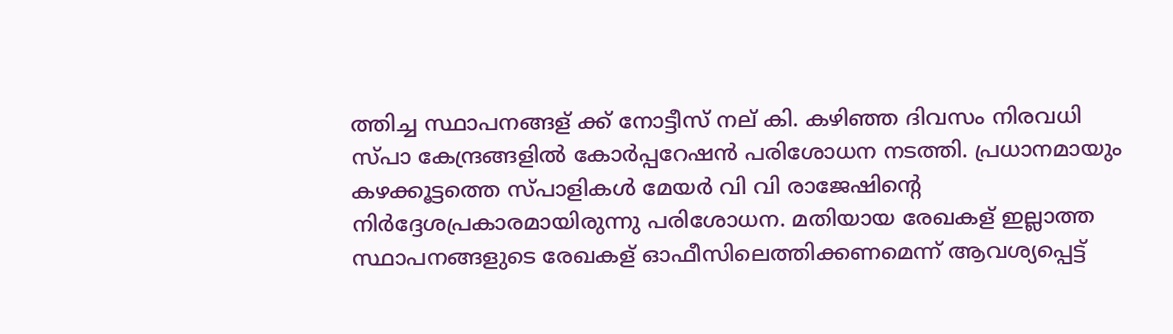ത്തിച്ച സ്ഥാപനങ്ങള് ക്ക് നോട്ടീസ് നല് കി. കഴിഞ്ഞ ദിവസം നിരവധി സ്പാ കേന്ദ്രങ്ങളിൽ കോർപ്പറേഷൻ പരിശോധന നടത്തി. പ്രധാനമായും കഴക്കൂട്ടത്തെ സ്പാളികൾ മേയർ വി വി രാജേഷിൻ്റെ നിർദ്ദേശപ്രകാരമായിരുന്നു പരിശോധന. മതിയായ രേഖകള് ഇല്ലാത്ത സ്ഥാപനങ്ങളുടെ രേഖകള് ഓഫീസിലെത്തിക്കണമെന്ന് ആവശ്യപ്പെട്ട്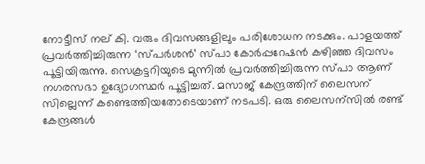നോട്ടീസ് നല് കി. വരും ദിവസങ്ങളിലും പരിശോധന നടക്കും. പാളയത്ത് പ്രവർത്തിച്ചിരുന്ന ‘സ്പർശൻ’ സ്പാ കോർപ്പറേഷൻ കഴിഞ്ഞ ദിവസം പൂട്ടിയിരുന്നു. സെക്രട്ടറിയുടെ മുന്നിൽ പ്രവർത്തിച്ചിരുന്ന സ്പാ ആണ് നഗരസഭാ ഉദ്യോഗസ്ഥർ പൂട്ടിച്ചത്. മസാജ് കേന്ദ്രത്തിന് ലൈസന് സില്ലെന്ന് കണ്ടെത്തിയതോടെയാണ് നടപടി. ഒരു ലൈസന്സിൽ രണ്ട് കേന്ദ്രങ്ങൾ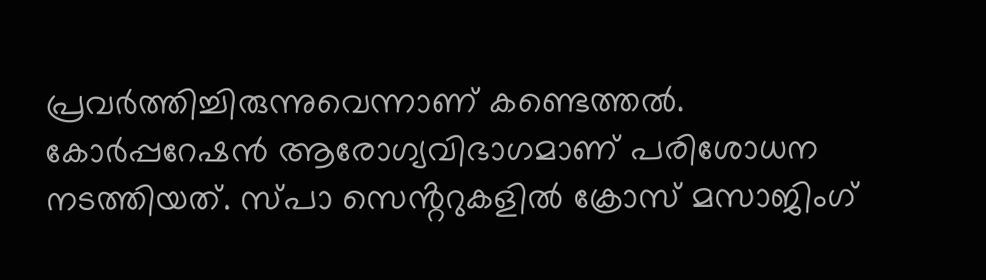പ്രവർത്തിച്ചിരുന്നുവെന്നാണ് കണ്ടെത്തൽ. കോർപ്പറേഷൻ ആരോഗ്യവിഭാഗമാണ് പരിശോധന നടത്തിയത്. സ്പാ സെൻ്ററുകളിൽ ക്രോസ് മസാജിംഗ്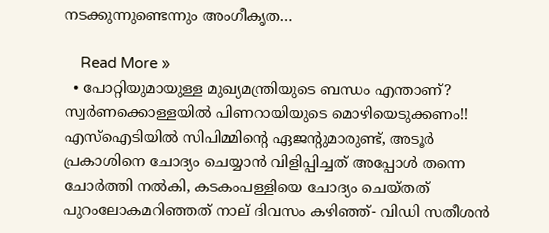നടക്കുന്നുണ്ടെന്നും അംഗീകൃത…

    Read More »
  • പോറ്റിയുമായുള്ള മുഖ്യമന്ത്രിയുടെ ബന്ധം എന്താണ്? സ്വർണക്കൊള്ളയിൽ പിണറായിയുടെ മൊഴിയെടുക്കണം!! എസ്ഐടിയിൽ സിപിമ്മിന്റെ ഏജന്റുമാരുണ്ട്, അടൂർ പ്രകാശിനെ ചോദ്യം ചെയ്യാൻ വിളിപ്പിച്ചത് അപ്പോൾ തന്നെ ചോർത്തി നൽകി, കടകംപള്ളിയെ ചോദ്യം ചെയ്തത് പുറംലോകമറിഞ്ഞത് നാല് ദിവസം കഴിഞ്ഞ്- വിഡി സതീശൻ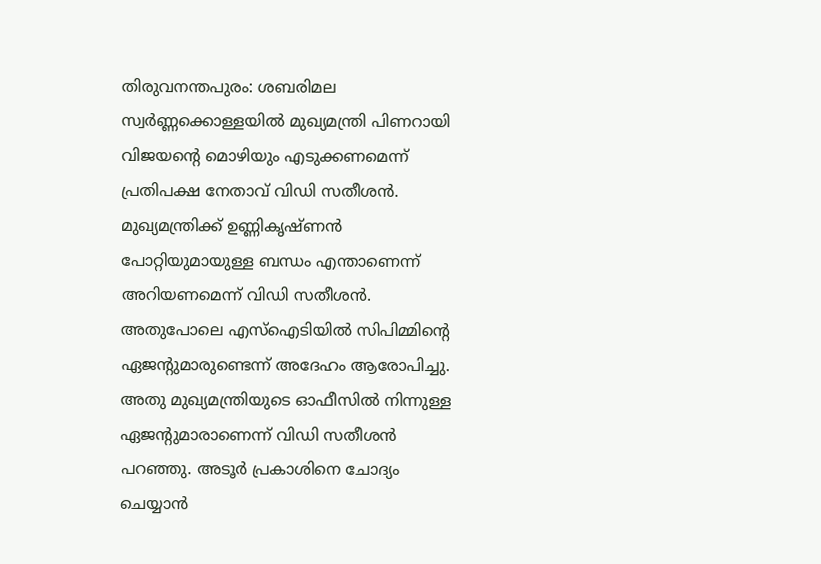തിരുവനന്തപുരം: ശബരിമല സ്വർണ്ണക്കൊള്ളയിൽ മുഖ്യമന്ത്രി പിണറായി വിജയന്റെ മൊഴിയും എടുക്കണമെന്ന് പ്രതിപക്ഷ നേതാവ് വിഡി സതീശൻ. മുഖ്യമന്ത്രിക്ക് ഉണ്ണികൃഷ്ണൻ പോറ്റിയുമായുള്ള ബന്ധം എന്താണെന്ന് അറിയണമെന്ന് വിഡി സതീശൻ. അതുപോലെ എസ്ഐടിയിൽ സിപിമ്മിന്റെ ഏജന്റുമാരുണ്ടെന്ന് അദേഹം ആരോപിച്ചു. അതു മുഖ്യമന്ത്രിയുടെ ഓഫീസിൽ നിന്നുള്ള ഏജന്റുമാരാണെന്ന് വിഡി സതീശൻ പറഞ്ഞു. അടൂർ പ്രകാശിനെ ചോദ്യം ചെയ്യാൻ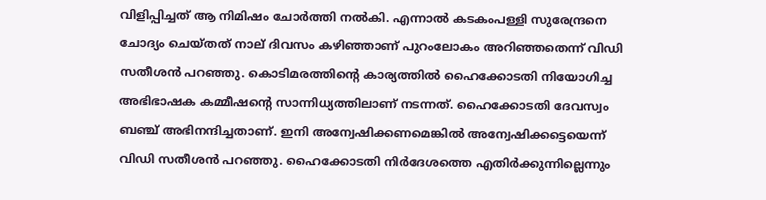വിളിപ്പിച്ചത് ആ നിമിഷം ചോർത്തി നൽകി. എന്നാൽ കടകംപള്ളി സുരേന്ദ്രനെ ചോദ്യം ചെയ്തത് നാല് ദിവസം കഴിഞ്ഞാണ് പുറംലോകം അറിഞ്ഞതെന്ന് വിഡി സതീശൻ പറഞ്ഞു. കൊടിമരത്തിൻ്റെ കാര്യത്തിൽ ഹൈക്കോടതി നിയോഗിച്ച അഭിഭാഷക കമ്മീഷൻ്റെ സാന്നിധ്യത്തിലാണ് നടന്നത്. ഹൈക്കോടതി ദേവസ്വം ബഞ്ച് അഭിനന്ദിച്ചതാണ്. ഇനി അന്വേഷിക്കണമെങ്കിൽ അന്വേഷിക്കട്ടെയെന്ന് വിഡി സതീശൻ പറഞ്ഞു. ഹൈക്കോടതി നിർദേശത്തെ എതിർക്കുന്നില്ലെന്നും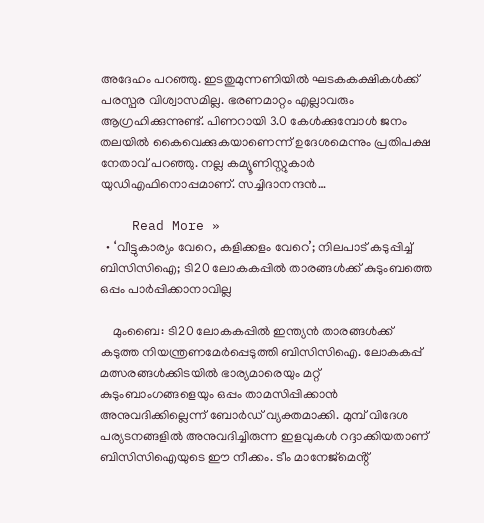അദേഹം പറഞ്ഞു. ഇടതുമുന്നണിയിൽ ഘടകകക്ഷികൾക്ക് പരസ്പര വിശ്വാസമില്ല. ഭരണമാറ്റം എല്ലാവരും ആഗ്രഹിക്കുന്നുണ്ട്. പിണറായി 3.0 കേൾക്കുമ്പോൾ ജനം തലയിൽ കൈവെക്കുകയാണെന്ന് ഉദേശമെന്നും പ്രതിപക്ഷ നേതാവ് പറഞ്ഞു. നല്ല കമ്യൂണിസ്റ്റുകാർ യുഡിഎഫിനൊപ്പമാണ്. സച്ചിദാനന്ദൻ…

    Read More »
  • ‘വീട്ടുകാര്യം വേറെ, കളിക്കളം വേറെ’; നിലപാട് കടുപ്പിച്ച് ബിസിസിഐ; ടി20 ലോകകപ്പിൽ താരങ്ങൾക്ക് കുടുംബത്തെ ഒപ്പം പാർപ്പിക്കാനാവില്ല

    മുംബൈ: ടി20 ലോകകപ്പിൽ ഇന്ത്യൻ താരങ്ങൾക്ക് കടുത്ത നിയന്ത്രണമേർപ്പെടുത്തി ബിസിസിഐ. ലോകകപ്പ് മത്സരങ്ങൾക്കിടയിൽ ഭാര്യമാരെയും മറ്റ് കുടുംബാംഗങ്ങളെയും ഒപ്പം താമസിപ്പിക്കാൻ അനുവദിക്കില്ലെന്ന് ബോർഡ് വ്യക്തമാക്കി. മുമ്പ് വിദേശ പര്യടനങ്ങളിൽ അനുവദിച്ചിരുന്ന ഇളവുകൾ റദ്ദാക്കിയതാണ് ബിസിസിഐയുടെ ഈ നീക്കം. ടീം മാനേജ്‌മെൻ്റ്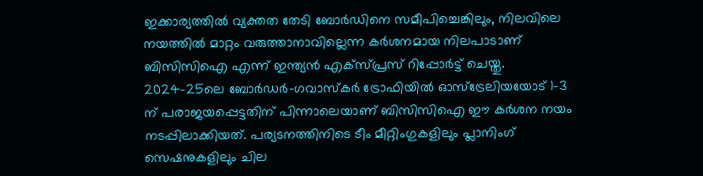ഇക്കാര്യത്തിൽ വ്യക്തത തേടി ബോർഡിനെ സമീപിച്ചെങ്കിലും, നിലവിലെ നയത്തിൽ മാറ്റം വരുത്താനാവില്ലെന്ന കർശനമായ നിലപാടാണ് ബിസിസിഐ എന്ന് ഇന്ത്യൻ എക്‌സ്പ്രസ് റിപ്പോർട്ട് ചെയ്തു. 2024-25ലെ ബോർഡർ-ഗവാസ്‌കർ ട്രോഫിയിൽ ഓസ്‌ട്രേലിയയോട് 1-3 ന് പരാജയപ്പെട്ടതിന് പിന്നാലെയാണ് ബിസിസിഐ ഈ കർശന നയം നടപ്പിലാക്കിയത്. പര്യടനത്തിനിടെ ടീം മീറ്റിംഗുകളിലും പ്ലാനിംഗ് സെഷനുകളിലും ചില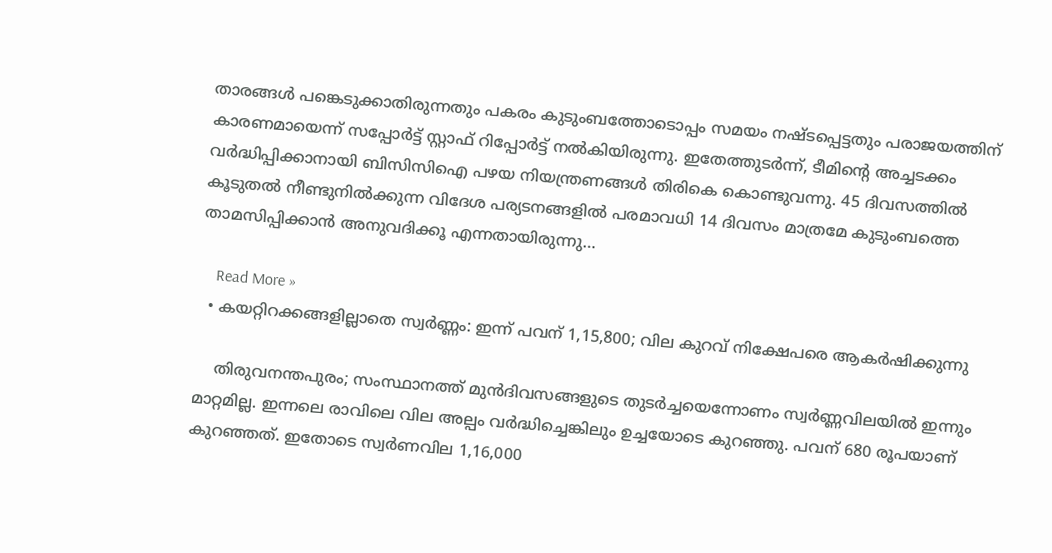താരങ്ങൾ പങ്കെടുക്കാതിരുന്നതും പകരം കുടുംബത്തോടൊപ്പം സമയം നഷ്ടപ്പെട്ടതും പരാജയത്തിന് കാരണമായെന്ന് സപ്പോർട്ട് സ്റ്റാഫ് റിപ്പോർട്ട് നൽകിയിരുന്നു. ഇതേത്തുടർന്ന്, ടീമിൻ്റെ അച്ചടക്കം വർദ്ധിപ്പിക്കാനായി ബിസിസിഐ പഴയ നിയന്ത്രണങ്ങൾ തിരികെ കൊണ്ടുവന്നു. 45 ദിവസത്തിൽ കൂടുതൽ നീണ്ടുനിൽക്കുന്ന വിദേശ പര്യടനങ്ങളിൽ പരമാവധി 14 ദിവസം മാത്രമേ കുടുംബത്തെ താമസിപ്പിക്കാൻ അനുവദിക്കൂ എന്നതായിരുന്നു…

    Read More »
  • കയറ്റിറക്കങ്ങളില്ലാതെ സ്വർണ്ണം: ഇന്ന് പവന് 1,15,800; വില കുറവ് നിക്ഷേപരെ ആകർഷിക്കുന്നു

    തിരുവനന്തപുരം; സംസ്ഥാനത്ത് മുൻദിവസങ്ങളുടെ തുടർച്ചയെന്നോണം സ്വർണ്ണവിലയിൽ ഇന്നും മാറ്റമില്ല. ഇന്നലെ രാവിലെ വില അല്പം വർദ്ധിച്ചെങ്കിലും ഉച്ചയോടെ കുറഞ്ഞു. പവന് 680 രൂപയാണ് കുറഞ്ഞത്. ഇതോടെ സ്വർണവില 1,16,000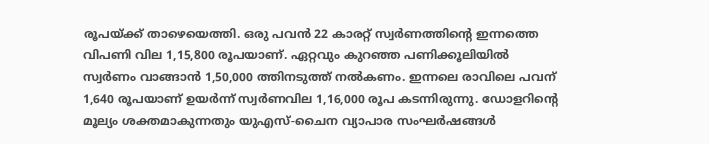രൂപയ്ക്ക് താഴെയെത്തി. ഒരു പവൻ 22 കാരറ്റ് സ്വർണത്തിന്റെ ഇന്നത്തെ വിപണി വില 1,15,800 രൂപയാണ്. ഏറ്റവും കുറഞ്ഞ പണിക്കൂലിയിൽ സ്വർണം വാങ്ങാൻ 1,50,000 ത്തിനടുത്ത് നൽകണം. ഇന്നലെ രാവിലെ പവന് 1,640 രൂപയാണ് ഉയർന്ന് സ്വർണവില 1,16,000 രൂപ കടന്നിരുന്നു. ഡോളറിന്റെ മൂല്യം ശക്തമാകുന്നതും യുഎസ്-ചൈന വ്യാപാര സംഘർഷങ്ങൾ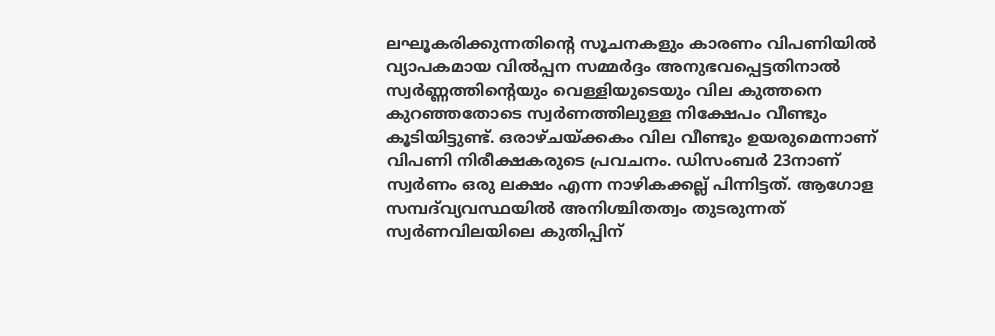ലഘൂകരിക്കുന്നതിന്റെ സൂചനകളും കാരണം വിപണിയിൽ വ്യാപകമായ വിൽപ്പന സമ്മർദ്ദം അനുഭവപ്പെട്ടതിനാൽ സ്വർണ്ണത്തിന്റെയും വെള്ളിയുടെയും വില കുത്തനെ കുറഞ്ഞതോടെ സ്വർണത്തിലുള്ള നിക്ഷേപം വീണ്ടും കൂടിയിട്ടുണ്ട്. ഒരാഴ്ചയ്ക്കകം വില വീണ്ടും ഉയരുമെന്നാണ് വിപണി നിരീക്ഷകരുടെ പ്രവചനം. ഡിസംബർ 23നാണ് സ്വർണം ഒരു ലക്ഷം എന്ന നാഴികക്കല്ല് പിന്നിട്ടത്. ആഗോള സമ്പദ്‍വ്യവസ്ഥയിൽ അനിശ്ചിതത്വം തുടരുന്നത് സ്വർണവിലയിലെ കുതിപ്പിന്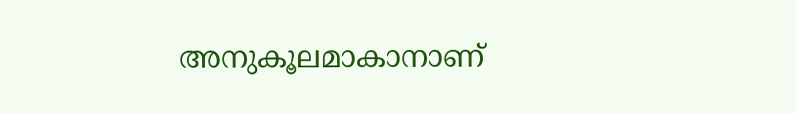അനുകൂലമാകാനാണ്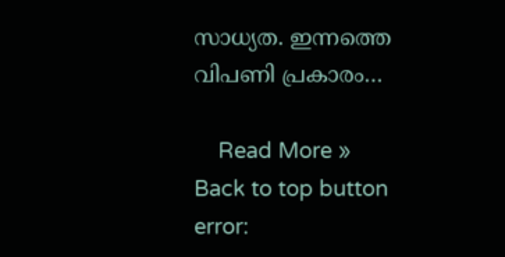സാധ്യത. ഇന്നത്തെ വിപണി പ്രകാരം…

    Read More »
Back to top button
error: